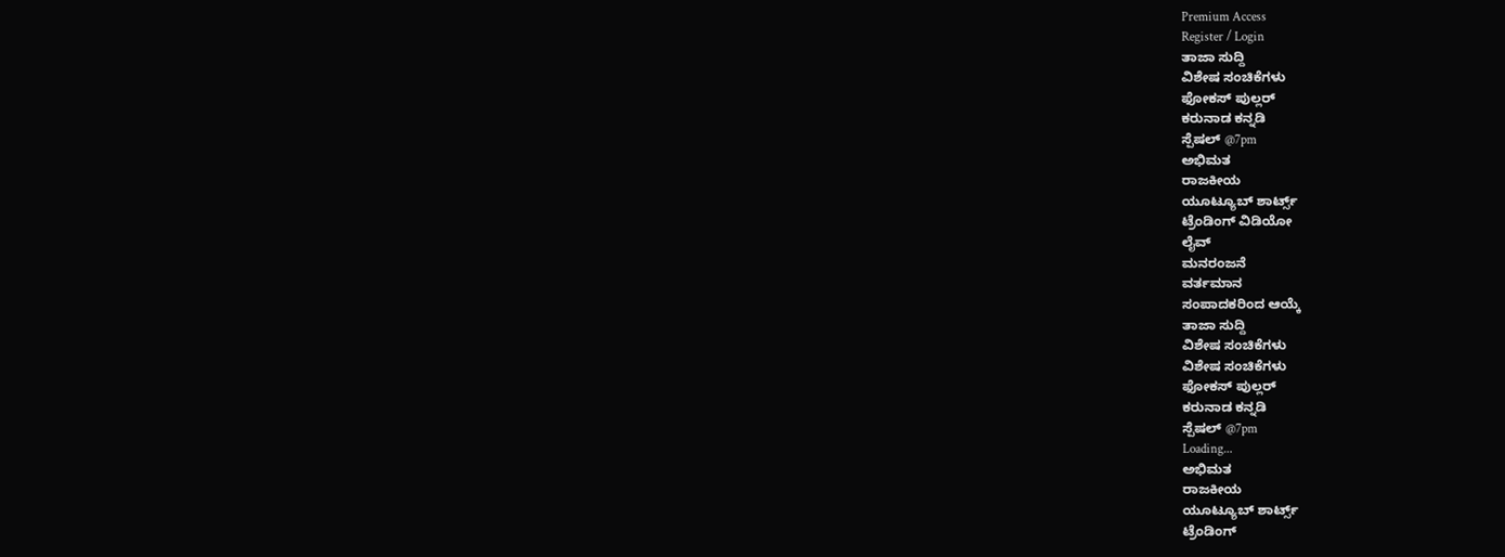Premium Access
Register / Login
ತಾಜಾ ಸುದ್ದಿ
ವಿಶೇಷ ಸಂಚಿಕೆಗಳು
ಫೋಕಸ್ ಪುಲ್ಲರ್
ಕರುನಾಡ ಕನ್ನಡಿ
ಸ್ಪೆಷಲ್ @7pm
ಅಭಿಮತ
ರಾಜಕೀಯ
ಯೂಟ್ಯೂಬ್ ಶಾರ್ಟ್ಸ್
ಟ್ರೆಂಡಿಂಗ್ ವಿಡಿಯೋ
ಲೈವ್
ಮನರಂಜನೆ
ವರ್ತಮಾನ
ಸಂಪಾದಕರಿಂದ ಆಯ್ಕೆ
ತಾಜಾ ಸುದ್ದಿ
ವಿಶೇಷ ಸಂಚಿಕೆಗಳು
ವಿಶೇಷ ಸಂಚಿಕೆಗಳು
ಫೋಕಸ್ ಪುಲ್ಲರ್
ಕರುನಾಡ ಕನ್ನಡಿ
ಸ್ಪೆಷಲ್ @7pm
Loading...
ಅಭಿಮತ
ರಾಜಕೀಯ
ಯೂಟ್ಯೂಬ್ ಶಾರ್ಟ್ಸ್
ಟ್ರೆಂಡಿಂಗ್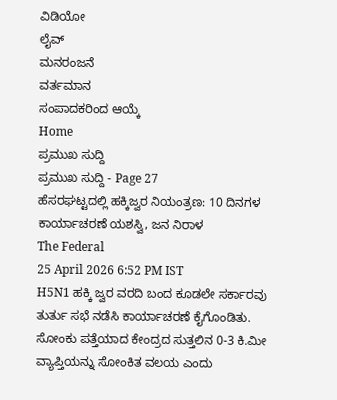ವಿಡಿಯೋ
ಲೈವ್
ಮನರಂಜನೆ
ವರ್ತಮಾನ
ಸಂಪಾದಕರಿಂದ ಆಯ್ಕೆ
Home
ಪ್ರಮುಖ ಸುದ್ದಿ
ಪ್ರಮುಖ ಸುದ್ದಿ - Page 27
ಹೆಸರಘಟ್ಟದಲ್ಲಿ ಹಕ್ಕಿಜ್ವರ ನಿಯಂತ್ರಣ: 10 ದಿನಗಳ ಕಾರ್ಯಾಚರಣೆ ಯಶಸ್ವಿ, ಜನ ನಿರಾಳ
The Federal
25 April 2026 6:52 PM IST
H5N1 ಹಕ್ಕಿ ಜ್ವರ ವರದಿ ಬಂದ ಕೂಡಲೇ ಸರ್ಕಾರವು ತುರ್ತು ಸಭೆ ನಡೆಸಿ ಕಾರ್ಯಾಚರಣೆ ಕೈಗೊಂಡಿತು. ಸೋಂಕು ಪತ್ತೆಯಾದ ಕೇಂದ್ರದ ಸುತ್ತಲಿನ 0-3 ಕಿ.ಮೀ ವ್ಯಾಪ್ತಿಯನ್ನು ಸೋಂಕಿತ ವಲಯ ಎಂದು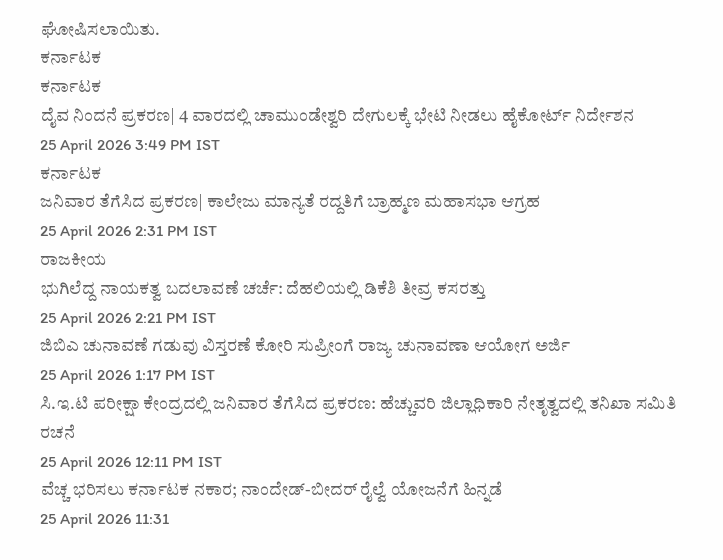ಘೋಷಿಸಲಾಯಿತು.
ಕರ್ನಾಟಕ
ಕರ್ನಾಟಕ
ದೈವ ನಿಂದನೆ ಪ್ರಕರಣ| 4 ವಾರದಲ್ಲಿ ಚಾಮುಂಡೇಶ್ವರಿ ದೇಗುಲಕ್ಕೆ ಭೇಟಿ ನೀಡಲು ಹೈಕೋರ್ಟ್ ನಿರ್ದೇಶನ
25 April 2026 3:49 PM IST
ಕರ್ನಾಟಕ
ಜನಿವಾರ ತೆಗೆಸಿದ ಪ್ರಕರಣ| ಕಾಲೇಜು ಮಾನ್ಯತೆ ರದ್ದತಿಗೆ ಬ್ರಾಹ್ಮಣ ಮಹಾಸಭಾ ಆಗ್ರಹ
25 April 2026 2:31 PM IST
ರಾಜಕೀಯ
ಭುಗಿಲೆದ್ದ ನಾಯಕತ್ವ ಬದಲಾವಣೆ ಚರ್ಚೆ: ದೆಹಲಿಯಲ್ಲಿ ಡಿಕೆಶಿ ತೀವ್ರ ಕಸರತ್ತು
25 April 2026 2:21 PM IST
ಜಿಬಿಎ ಚುನಾವಣೆ ಗಡುವು ವಿಸ್ತರಣೆ ಕೋರಿ ಸುಪ್ರೀಂಗೆ ರಾಜ್ಯ ಚುನಾವಣಾ ಆಯೋಗ ಅರ್ಜಿ
25 April 2026 1:17 PM IST
ಸಿ.ಇ.ಟಿ ಪರೀಕ್ಷಾ ಕೇಂದ್ರದಲ್ಲಿ ಜನಿವಾರ ತೆಗೆಸಿದ ಪ್ರಕರಣ: ಹೆಚ್ಚುವರಿ ಜಿಲ್ಲಾಧಿಕಾರಿ ನೇತೃತ್ವದಲ್ಲಿ ತನಿಖಾ ಸಮಿತಿ ರಚನೆ
25 April 2026 12:11 PM IST
ವೆಚ್ಚ ಭರಿಸಲು ಕರ್ನಾಟಕ ನಕಾರ; ನಾಂದೇಡ್-ಬೀದರ್ ರೈಲ್ವೆ ಯೋಜನೆಗೆ ಹಿನ್ನಡೆ
25 April 2026 11:31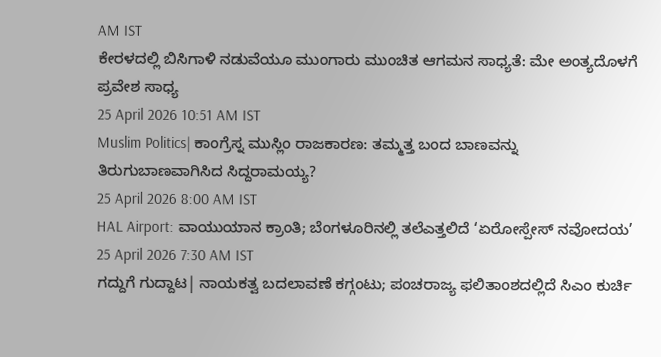AM IST
ಕೇರಳದಲ್ಲಿ ಬಿಸಿಗಾಳಿ ನಡುವೆಯೂ ಮುಂಗಾರು ಮುಂಚಿತ ಆಗಮನ ಸಾಧ್ಯತೆ: ಮೇ ಅಂತ್ಯದೊಳಗೆ ಪ್ರವೇಶ ಸಾಧ್ಯ
25 April 2026 10:51 AM IST
Muslim Politics| ಕಾಂಗ್ರೆಸ್ನ ಮುಸ್ಲಿಂ ರಾಜಕಾರಣ: ತಮ್ಮತ್ತ ಬಂದ ಬಾಣವನ್ನು ತಿರುಗುಬಾಣವಾಗಿಸಿದ ಸಿದ್ದರಾಮಯ್ಯ?
25 April 2026 8:00 AM IST
HAL Airport: ವಾಯುಯಾನ ಕ್ರಾಂತಿ; ಬೆಂಗಳೂರಿನಲ್ಲಿ ತಲೆಎತ್ತಲಿದೆ ‘ಏರೋಸ್ಪೇಸ್ ನವೋದಯ’
25 April 2026 7:30 AM IST
ಗದ್ದುಗೆ ಗುದ್ದಾಟ| ನಾಯಕತ್ವ ಬದಲಾವಣೆ ಕಗ್ಗಂಟು; ಪಂಚರಾಜ್ಯ ಫಲಿತಾಂಶದಲ್ಲಿದೆ ಸಿಎಂ ಕುರ್ಚಿ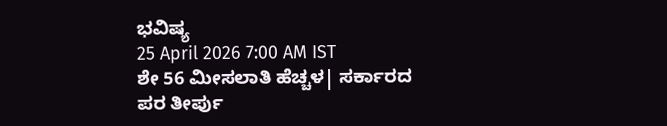ಭವಿಷ್ಯ
25 April 2026 7:00 AM IST
ಶೇ 56 ಮೀಸಲಾತಿ ಹೆಚ್ಚಳ| ಸರ್ಕಾರದ ಪರ ತೀರ್ಪು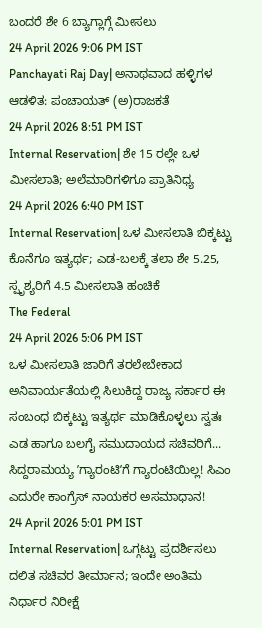ಬಂದರೆ ಶೇ 6 ಬ್ಯಾಗ್ಲಾಗ್ಗೆ ಮೀಸಲು
24 April 2026 9:06 PM IST
Panchayati Raj Day| ಅನಾಥವಾದ ಹಳ್ಳಿಗಳ ಆಡಳಿತ: ಪಂಚಾಯತ್ (ಅ)ರಾಜಕತೆ
24 April 2026 8:51 PM IST
Internal Reservation| ಶೇ 15 ರಲ್ಲೇ ಒಳ ಮೀಸಲಾತಿ; ಅಲೆಮಾರಿಗಳಿಗೂ ಪ್ರಾತಿನಿಧ್ಯ
24 April 2026 6:40 PM IST
Internal Reservation| ಒಳ ಮೀಸಲಾತಿ ಬಿಕ್ಕಟ್ಟು ಕೊನೆಗೂ ಇತ್ಯರ್ಥ; ಎಡ-ಬಲಕ್ಕೆ ತಲಾ ಶೇ 5.25, ಸ್ಪೃಶ್ಯರಿಗೆ 4.5 ಮೀಸಲಾತಿ ಹಂಚಿಕೆ
The Federal
24 April 2026 5:06 PM IST
ಒಳ ಮೀಸಲಾತಿ ಜಾರಿಗೆ ತರಲೇಬೇಕಾದ ಅನಿವಾರ್ಯತೆಯಲ್ಲಿ ಸಿಲುಕಿದ್ದ ರಾಜ್ಯ ಸರ್ಕಾರ ಈ ಸಂಬಂಧ ಬಿಕ್ಕಟ್ಟು ಇತ್ಯರ್ಥ ಮಾಡಿಕೊಳ್ಳಲು ಸ್ವತಃ ಎಡ ಹಾಗೂ ಬಲಗೈ ಸಮುದಾಯದ ಸಚಿವರಿಗೆ...
ಸಿದ್ದರಾಮಯ್ಯ ʼಗ್ಯಾರಂಟಿʼಗೆ ಗ್ಯಾರಂಟಿಯಿಲ್ಲ! ಸಿಎಂ ಎದುರೇ ಕಾಂಗ್ರೆಸ್ ನಾಯಕರ ಅಸಮಾಧಾನ!
24 April 2026 5:01 PM IST
Internal Reservation| ಒಗ್ಗಟ್ಟು ಪ್ರದರ್ಶಿಸಲು ದಲಿತ ಸಚಿವರ ತೀರ್ಮಾನ; ಇಂದೇ ಅಂತಿಮ ನಿರ್ಧಾರ ನಿರೀಕ್ಷೆ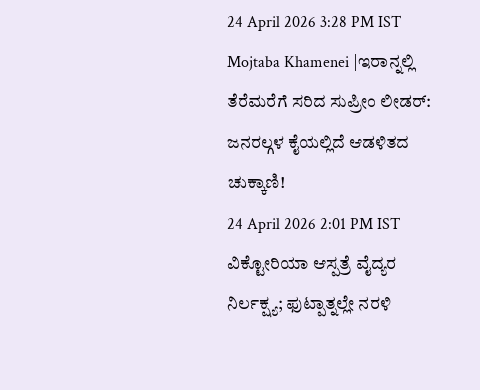24 April 2026 3:28 PM IST
Mojtaba Khamenei |ಇರಾನ್ನಲ್ಲಿ ತೆರೆಮರೆಗೆ ಸರಿದ ಸುಪ್ರೀಂ ಲೀಡರ್: ಜನರಲ್ಗಳ ಕೈಯಲ್ಲಿದೆ ಆಡಳಿತದ ಚುಕ್ಕಾಣಿ!
24 April 2026 2:01 PM IST
ವಿಕ್ಟೋರಿಯಾ ಆಸ್ಪತ್ರೆ ವೈದ್ಯರ ನಿರ್ಲಕ್ಷ್ಯ; ಫುಟ್ಪಾತ್ನಲ್ಲೇ ನರಳಿ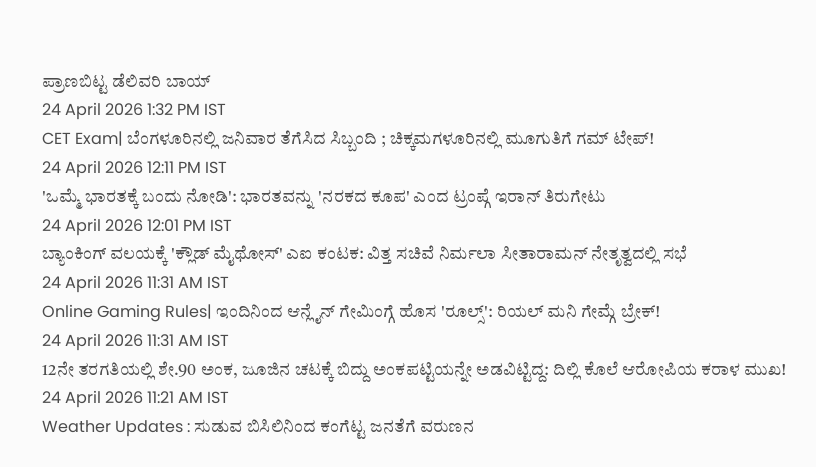ಪ್ರಾಣಬಿಟ್ಟ ಡೆಲಿವರಿ ಬಾಯ್
24 April 2026 1:32 PM IST
CET Exam| ಬೆಂಗಳೂರಿನಲ್ಲಿ ಜನಿವಾರ ತೆಗೆಸಿದ ಸಿಬ್ಬಂದಿ ; ಚಿಕ್ಕಮಗಳೂರಿನಲ್ಲಿ ಮೂಗುತಿಗೆ ಗಮ್ ಟೇಪ್!
24 April 2026 12:11 PM IST
'ಒಮ್ಮೆ ಭಾರತಕ್ಕೆ ಬಂದು ನೋಡಿ': ಭಾರತವನ್ನು 'ನರಕದ ಕೂಪ' ಎಂದ ಟ್ರಂಪ್ಗೆ ಇರಾನ್ ತಿರುಗೇಟು
24 April 2026 12:01 PM IST
ಬ್ಯಾಂಕಿಂಗ್ ವಲಯಕ್ಕೆ 'ಕ್ಲೌಡ್ ಮೈಥೋಸ್' ಎಐ ಕಂಟಕ: ವಿತ್ತ ಸಚಿವೆ ನಿರ್ಮಲಾ ಸೀತಾರಾಮನ್ ನೇತೃತ್ವದಲ್ಲಿ ಸಭೆ
24 April 2026 11:31 AM IST
Online Gaming Rules| ಇಂದಿನಿಂದ ಆನ್ಲೈನ್ ಗೇಮಿಂಗ್ಗೆ ಹೊಸ 'ರೂಲ್ಸ್': ರಿಯಲ್ ಮನಿ ಗೇಮ್ಗೆ ಬ್ರೇಕ್!
24 April 2026 11:31 AM IST
12ನೇ ತರಗತಿಯಲ್ಲಿ ಶೇ.90 ಅಂಕ, ಜೂಜಿನ ಚಟಕ್ಕೆ ಬಿದ್ದು ಅಂಕಪಟ್ಟಿಯನ್ನೇ ಅಡವಿಟ್ಟಿದ್ದ: ದಿಲ್ಲಿ ಕೊಲೆ ಆರೋಪಿಯ ಕರಾಳ ಮುಖ!
24 April 2026 11:21 AM IST
Weather Updates : ಸುಡುವ ಬಿಸಿಲಿನಿಂದ ಕಂಗೆಟ್ಟ ಜನತೆಗೆ ವರುಣನ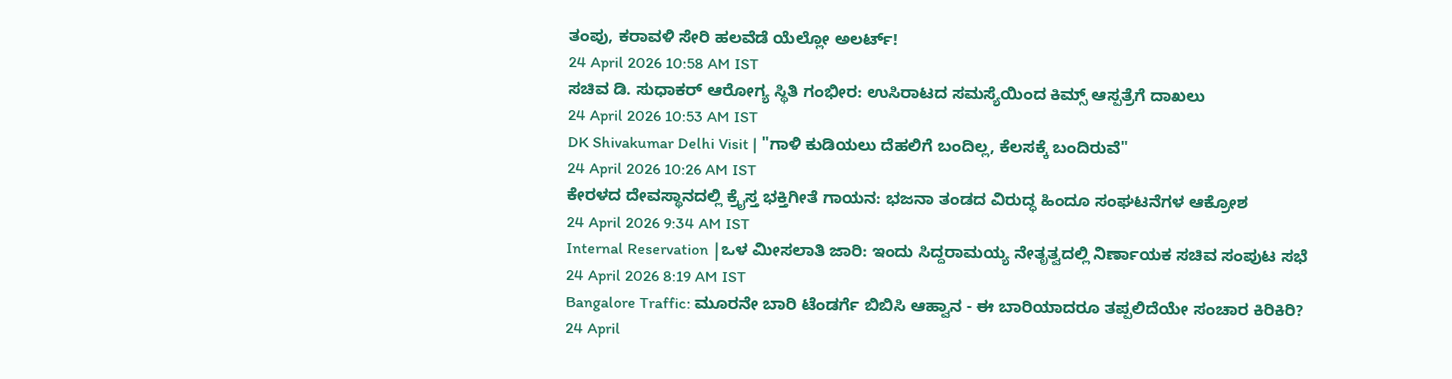ತಂಪು, ಕರಾವಳಿ ಸೇರಿ ಹಲವೆಡೆ ಯೆಲ್ಲೋ ಅಲರ್ಟ್!
24 April 2026 10:58 AM IST
ಸಚಿವ ಡಿ. ಸುಧಾಕರ್ ಆರೋಗ್ಯ ಸ್ಥಿತಿ ಗಂಭೀರ: ಉಸಿರಾಟದ ಸಮಸ್ಯೆಯಿಂದ ಕಿಮ್ಸ್ ಆಸ್ಪತ್ರೆಗೆ ದಾಖಲು
24 April 2026 10:53 AM IST
DK Shivakumar Delhi Visit | "ಗಾಳಿ ಕುಡಿಯಲು ದೆಹಲಿಗೆ ಬಂದಿಲ್ಲ, ಕೆಲಸಕ್ಕೆ ಬಂದಿರುವೆ"
24 April 2026 10:26 AM IST
ಕೇರಳದ ದೇವಸ್ಥಾನದಲ್ಲಿ ಕ್ರೈಸ್ತ ಭಕ್ತಿಗೀತೆ ಗಾಯನ: ಭಜನಾ ತಂಡದ ವಿರುದ್ಧ ಹಿಂದೂ ಸಂಘಟನೆಗಳ ಆಕ್ರೋಶ
24 April 2026 9:34 AM IST
Internal Reservation |ಒಳ ಮೀಸಲಾತಿ ಜಾರಿ: ಇಂದು ಸಿದ್ದರಾಮಯ್ಯ ನೇತೃತ್ವದಲ್ಲಿ ನಿರ್ಣಾಯಕ ಸಚಿವ ಸಂಪುಟ ಸಭೆ
24 April 2026 8:19 AM IST
Bangalore Traffic: ಮೂರನೇ ಬಾರಿ ಟೆಂಡರ್ಗೆ ಬಿಬಿಸಿ ಆಹ್ವಾನ - ಈ ಬಾರಿಯಾದರೂ ತಪ್ಪಲಿದೆಯೇ ಸಂಚಾರ ಕಿರಿಕಿರಿ?
24 April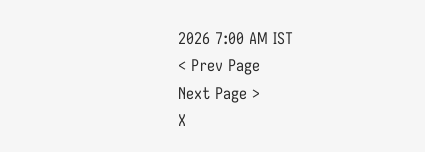2026 7:00 AM IST
< Prev Page
Next Page >
X